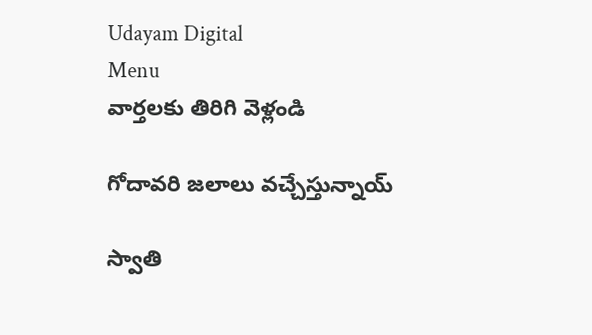Udayam Digital
Menu
వార్తలకు తిరిగి వెళ్లండి

గోదావరి జలాలు వచ్చేస్తున్నాయ్

స్వాతి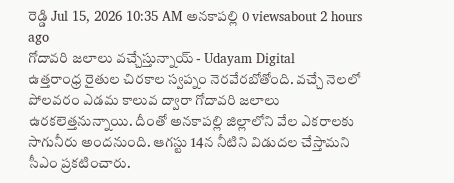రెడ్డి Jul 15, 2026 10:35 AM అనకాపల్లి 0 viewsabout 2 hours ago
గోదావరి జలాలు వచ్చేస్తున్నాయ్ - Udayam Digital
ఉత్తరాంధ్ర రైతుల చిరకాల స్వప్నం నెరవేరబోతోంది. వచ్చే నెలలో పోలవరం ఎడమ కాలువ ద్వారా గోదావరి జలాలు ఉరకలెత్తనున్నాయి. దీంతో అనకాపల్లి జిల్లాలోని వేల ఎకరాలకు సాగునీరు అందనుంది. ఆగస్టు 14న నీటిని విడుదల చేస్తామని సీఎం ప్రకటించారు.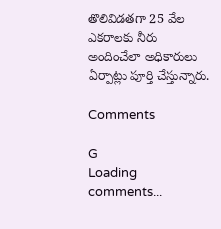తొలివిడతగా 25 వేల ఎకరాలకు నీరు అందించేలా అధికారులు ఏర్పాట్లు పూర్తి చేస్తున్నారు.

Comments

G
Loading comments...